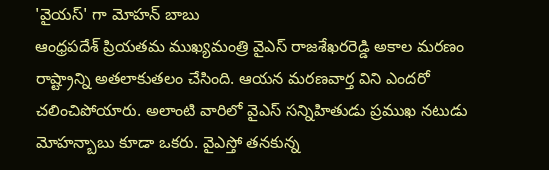'వైయస్' గా మోహన్ బాబు
ఆంధ్రపదేశ్ ప్రియతమ ముఖ్యమంత్రి వైఎస్ రాజశేఖరరెడ్డి అకాల మరణం రాష్ట్రాన్ని అతలాకుతలం చేసింది. ఆయన మరణవార్త విని ఎందరో చలించిపోయారు. అలాంటి వారిలో వైఎస్ సన్నిహితుడు ప్రముఖ నటుడు మోహన్బాబు కూడా ఒకరు. వైఎస్తో తనకున్న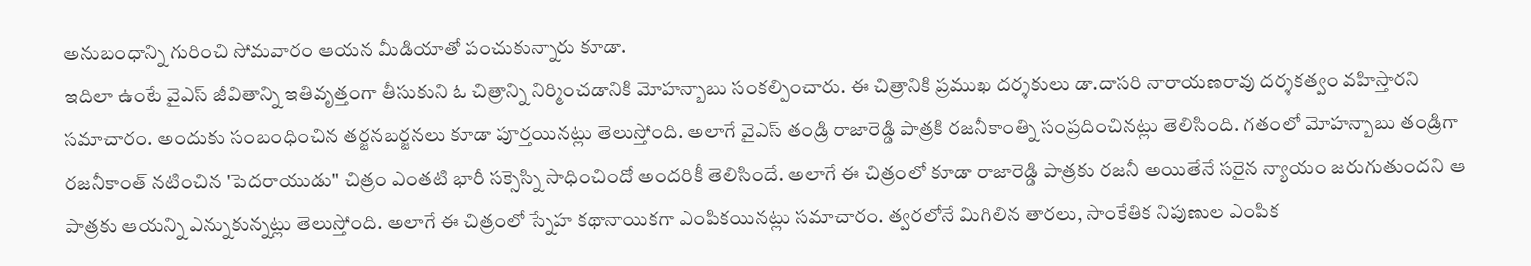అనుబంధాన్ని గురించి సోమవారం ఆయన మీడియాతో పంచుకున్నారు కూడా.
ఇదిలా ఉంటే వైఎస్ జీవితాన్ని ఇతివృత్తంగా తీసుకుని ఓ చిత్రాన్ని నిర్మించడానికి మోహన్బాబు సంకల్పించారు. ఈ చిత్రానికి ప్రముఖ దర్శకులు డా.దాసరి నారాయణరావు దర్శకత్వం వహిస్తారని సమాచారం. అందుకు సంబంధించిన తర్జనబర్జనలు కూడా పూర్తయినట్లు తెలుస్తోంది. అలాగే వైఎస్ తండ్రి రాజారెడ్డి పాత్రకి రజనీకాంత్ని సంప్రదించినట్లు తెలిసింది. గతంలో మోహన్బాబు తండ్రిగా రజనీకాంత్ నటించిన 'పెదరాయుడు" చిత్రం ఎంతటి భారీ సక్సెస్ని సాధించిందో అందరికీ తెలిసిందే. అలాగే ఈ చిత్రంలో కూడా రాజారెడ్డి పాత్రకు రజనీ అయితేనే సరైన న్యాయం జరుగుతుందని ఆ పాత్రకు ఆయన్ని ఎన్నుకున్నట్లు తెలుస్తోంది. అలాగే ఈ చిత్రంలో స్నేహ కథానాయికగా ఎంపికయినట్లు సమాచారం. త్వరలోనే మిగిలిన తారలు, సాంకేతిక నిపుణుల ఎంపిక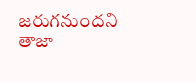జరుగనుందని తాజా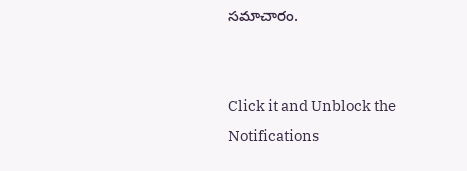సమాచారం.


Click it and Unblock the Notifications